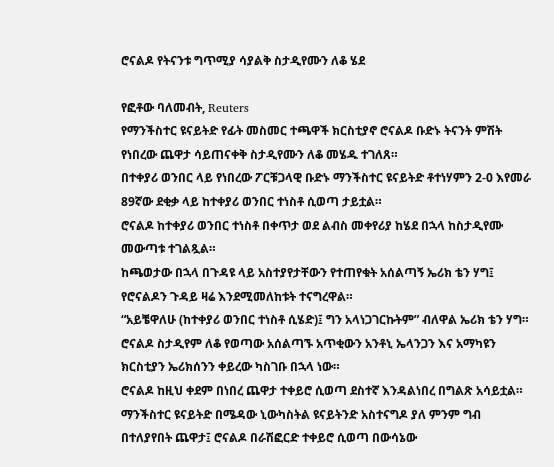ሮናልዶ የትናንቱ ግጥሚያ ሳያልቅ ስታዲየሙን ለቆ ሄደ

የፎቶው ባለመብት, Reuters
የማንችስተር ዩናይትድ የፊት መስመር ተጫዋች ክርስቲያኖ ሮናልዶ ቡድኑ ትናንት ምሽት የነበረው ጨዋታ ሳይጠናቀቅ ስታዲየሙን ለቆ መሄዱ ተገለጸ።
በተቀያሪ ወንበር ላይ የነበረው ፖርቹጋላዊ ቡድኑ ማንችስተር ዩናይትድ ቶተነሃምን 2-0 እየመራ 89ኛው ደቂቃ ላይ ከተቀያሪ ወንበር ተነስቶ ሲወጣ ታይቷል።
ሮናልዶ ከተቀያሪ ወንበር ተነስቶ በቀጥታ ወደ ልብስ መቀየሪያ ከሄደ በኋላ ከስታዲየሙ መውጣቱ ተገልጿል።
ከጫወታው በኋላ በጉዳዩ ላይ አስተያየታቸውን የተጠየቁት አሰልጣኝ ኤሪክ ቴን ሃግ፤ የሮናልዶን ጉዳይ ዛሬ እንደሚመለከቱት ተናግረዋል።
“አይቼዋለሁ (ከተቀያሪ ወንበር ተነስቶ ሲሄድ)፤ ግን አላነጋገርኩትም” ብለዋል ኤሪክ ቴን ሃግ።
ሮናልዶ ስታዲየም ለቆ የወጣው አሰልጣኙ አጥቂውን አንቶኒ ኤላንጋን እና አማካዩን ክርስቲያን ኤሪክሰንን ቀይረው ካስገቡ በኋላ ነው።
ሮናልዶ ከዚህ ቀደም በነበረ ጨዋታ ተቀይሮ ሲወጣ ደስተኛ እንዳልነበረ በግልጽ አሳይቷል። ማንችስተር ዩናይትድ በሜዳው ኒውካስትል ዩናይትንድ አስተናግዶ ያለ ምንም ግብ በተለያየበት ጨዋታ፤ ሮናልዶ በራሽፎርድ ተቀይሮ ሲወጣ በውሳኔው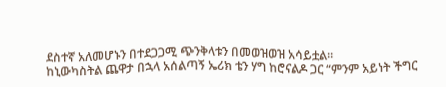ደስተኛ አለመሆኑን በተደጋጋሚ ጭንቅላቱን በመወዝወዝ አሳይቷል።
ከኒውካስትል ጨዋታ በኋላ አሰልጣኝ ኤሪክ ቴን ሃግ ከሮናልዶ ጋር “ምንም አይነት ችግር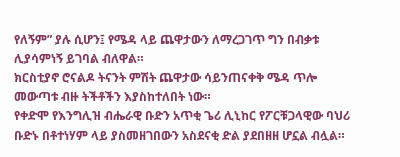የለኝም” ያሉ ሲሆን፤ የሜዳ ላይ ጨዋታውን ለማረጋገጥ ግን በብቃቱ ሊያሳምነኝ ይገባል ብለዋል።
ክርስቲያኖ ሮናልዶ ትናንት ምሽት ጨዋታው ሳይንጠናቀቅ ሜዳ ጥሎ መውጣቱ ብዙ ትችቶችን እያስከተለበት ነው።
የቀድሞ የእንግሊዝ ብሔራዊ ቡድን አጥቂ ጌሪ ሊኒከር የፖርቹጋላዊው ባህሪ ቡድኑ በቶተነሃም ላይ ያስመዘገበውን አስደናቂ ድል ያደበዘዘ ሆኗል ብሏል።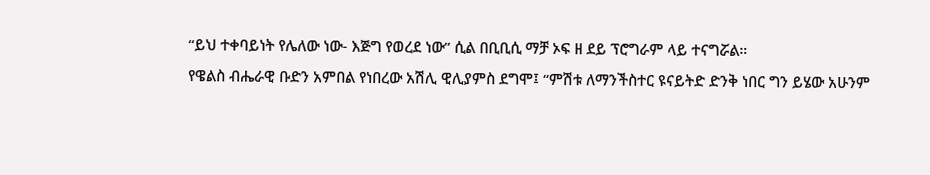“ይህ ተቀባይነት የሌለው ነው- እጅግ የወረደ ነው” ሲል በቢቢሲ ማቻ ኦፍ ዘ ደይ ፕሮግራም ላይ ተናግሯል።
የዌልስ ብሔራዊ ቡድን አምበል የነበረው አሽሊ ዊሊያምስ ደግሞ፤ “ምሽቱ ለማንችስተር ዩናይትድ ድንቅ ነበር ግን ይሄው አሁንም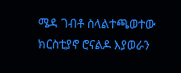ሜዳ ገብቶ ስላልተጫወተው ክርስቲያኖ ሮናልዶ እያወራን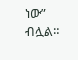ነው” ብሏል።